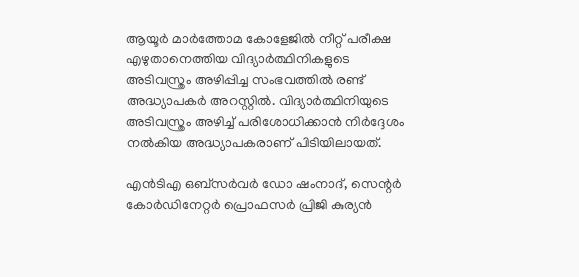ആയൂര്‍ മാര്‍ത്തോമ കോളേജില്‍ നീറ്റ് പരീക്ഷ എഴുതാനെത്തിയ വിദ്യാര്‍ത്ഥിനികളുടെ അടിവസ്ത്രം അഴിപ്പിച്ച സംഭവത്തില്‍ രണ്ട് അദ്ധ്യാപകര്‍ അറസ്റ്റില്‍. വിദ്യാര്‍ത്ഥിനിയുടെ അടിവസ്ത്രം അഴിച്ച് പരിശോധിക്കാന്‍ നിര്‍ദ്ദേശം നല്‍കിയ അദ്ധ്യാപകരാണ് പിടിയിലായത്.

എന്‍ടിഎ ഒബ്സര്‍വര്‍ ഡോ ഷംനാദ്, സെന്റര്‍ കോര്‍ഡിനേറ്റര്‍ പ്രൊഫസര്‍ പ്രിജി കുര്യന്‍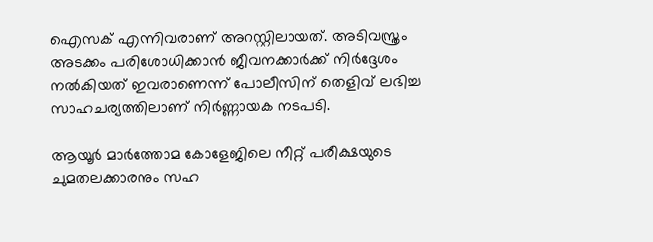ഐസക് എന്നിവരാണ് അറസ്റ്റിലായത്. അടിവസ്ത്രം അടക്കം പരിശോധിക്കാന്‍ ജീവനക്കാര്‍ക്ക് നിര്‍ദ്ദേശം നല്‍കിയത് ഇവരാണെന്ന് പോലീസിന് തെളിവ് ലഭിച്ച സാഹചര്യത്തിലാണ് നിര്‍ണ്ണായക നടപടി.

ആയൂര്‍ മാര്‍ത്തോമ കോളേജിലെ നീറ്റ് പരീക്ഷയുടെ ചുമതലക്കാരനും സഹ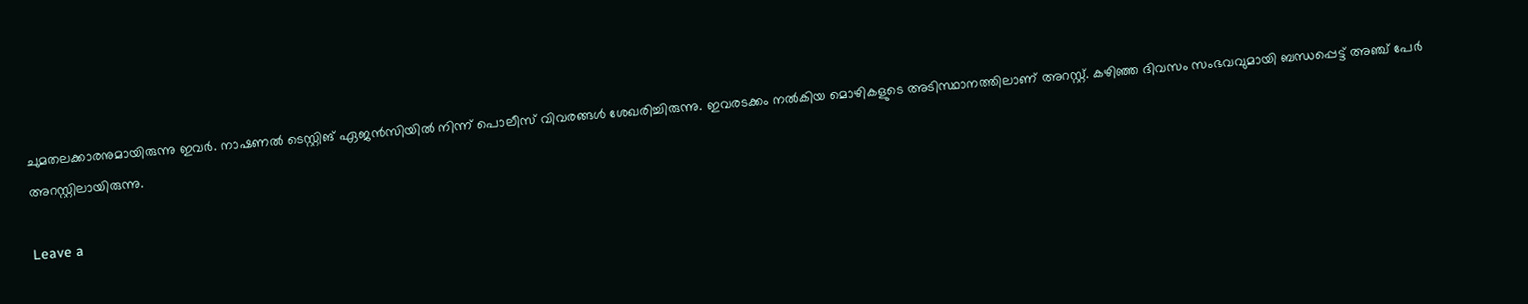ചുമതലക്കാരനുമായിരുന്നു ഇവര്‍. നാഷണല്‍ ടെസ്റ്റിങ് ഏജന്‍സിയില്‍ നിന്ന് പൊലീസ് വിവരങ്ങള്‍ ശേഖരിച്ചിരുന്നു. ഇവരടക്കം നല്‍കിയ മൊഴികളുടെ അടിസ്ഥാനത്തിലാണ് അറസ്റ്റ്. കഴിഞ്ഞ ദിവസം സംഭവവുമായി ബന്ധപ്പെട്ട് അഞ്ച് പേര്‍ അറസ്റ്റിലായിരുന്നു.

Leave a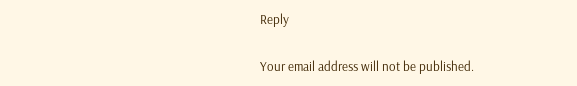Reply

Your email address will not be published.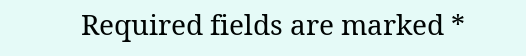Required fields are marked *